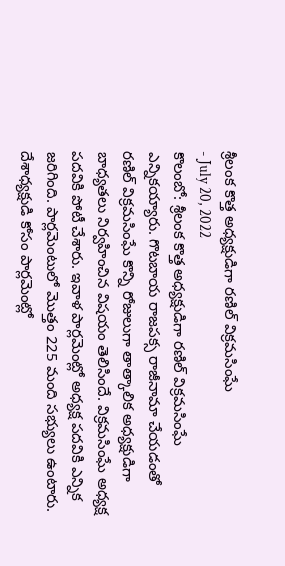శ్రీలంక కొత్త అధ్యక్షుడిగా రణిల్ విక్రమసింఘే
- July 20, 2022
కొలంబో: శ్రీలంక కొత్త అధ్యక్షుడిగా రణిల్ విక్రమసింఘే ఎన్నికయ్యారు. గొటబాయ రాజపక్స రాజీనామా చేయడంతో రణిల్ విక్రమసింఘే కొన్ని రోజులుగా తాత్కాలిక అధ్యక్షుడిగా బాధ్యతలు నిర్వహించిన విషయం తెలిసిందే. విక్రమసింఘే అధ్యక్ష పదవికి పోటీ చేశారు. ఇవాళ పార్లమెంట్లో అధ్యక్ష పదవికి ఎన్నిక జరిగింది. పార్లమెంటులో మొత్తం 225 మంది సభ్యులు ఉంటారు. దేశాధ్యక్షుడి కోసం పార్లమెంట్లో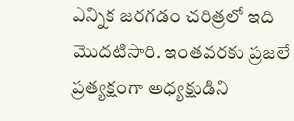ఎన్నిక జరగడం చరిత్రలో ఇది మొదటిసారి. ఇంతవరకు ప్రజలే ప్రత్యక్షంగా అధ్యక్షుడిని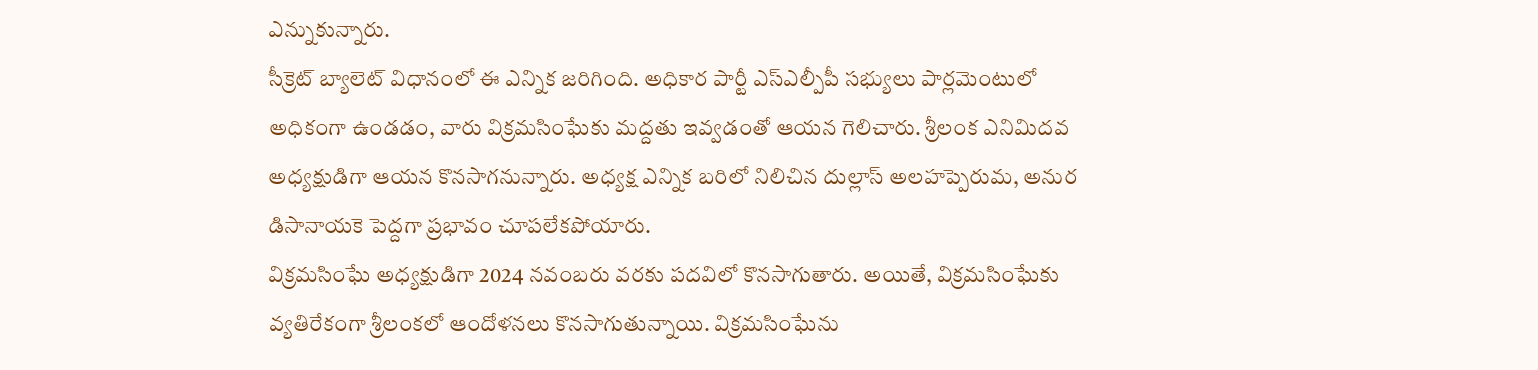ఎన్నుకున్నారు.
సీక్రెట్ బ్యాలెట్ విధానంలో ఈ ఎన్నిక జరిగింది. అధికార పార్టీ ఎస్ఎల్పీపీ సభ్యులు పార్లమెంటులో అధికంగా ఉండడం, వారు విక్రమసింఘేకు మద్దతు ఇవ్వడంతో ఆయన గెలిచారు. శ్రీలంక ఎనిమిదవ అధ్యక్షుడిగా ఆయన కొనసాగనున్నారు. అధ్యక్ష ఎన్నిక బరిలో నిలిచిన దుల్లాస్ అలహప్పెరుమ, అనుర డిసానాయకె పెద్దగా ప్రభావం చూపలేకపోయారు.
విక్రమసింఘే అధ్యక్షుడిగా 2024 నవంబరు వరకు పదవిలో కొనసాగుతారు. అయితే, విక్రమసింఘేకు వ్యతిరేకంగా శ్రీలంకలో ఆందోళనలు కొనసాగుతున్నాయి. విక్రమసింఘేను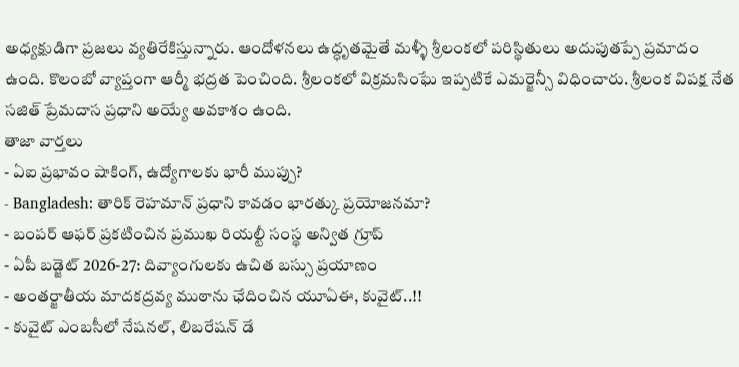అధ్యక్షుడిగా ప్రజలు వ్యతిరేకిస్తున్నారు. ఆందోళనలు ఉద్ధృతమైతే మళ్ళీ శ్రీలంకలో పరిస్థితులు అదుపుతప్పే ప్రమాదం ఉంది. కొలంబో వ్యాప్తంగా ఆర్మీ భద్రత పెంచింది. శ్రీలంకలో విక్రమసింఘే ఇప్పటికే ఎమర్జెన్సీ విధించారు. శ్రీలంక విపక్ష నేత సజిత్ ప్రేమదాస ప్రధాని అయ్యే అవకాశం ఉంది.
తాజా వార్తలు
- ఏఐ ప్రభావం షాకింగ్, ఉద్యోగాలకు భారీ ముప్పు?
- Bangladesh: తారిక్ రెహమాన్ ప్రధాని కావడం భారత్కు ప్రయోజనమా?
- బంపర్ ఆఫర్ ప్రకటించిన ప్రముఖ రియల్టీ సంస్థ అన్విత గ్రూప్
- ఏపీ బడ్జెట్ 2026-27: దివ్యాంగులకు ఉచిత బస్సు ప్రయాణం
- అంతర్జాతీయ మాదకద్రవ్య ముఠాను ఛేదించిన యూఏఈ, కువైట్..!!
- కువైట్ ఎంబసీలో నేషనల్, లిబరేషన్ డే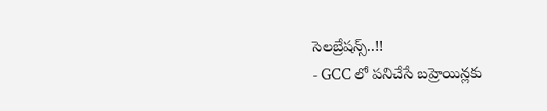సెలబ్రేషన్స్..!!
- GCC లో పనిచేసే బహ్రెయిన్లకు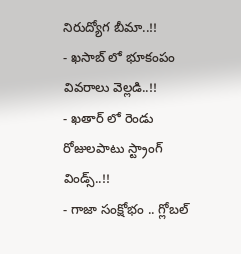నిరుద్యోగ బీమా..!!
- ఖసాబ్ లో భూకంపం వివరాలు వెల్లడి..!!
- ఖతార్ లో రెండు రోజులపాటు స్ట్రాంగ్ విండ్స్..!!
- గాజా సంక్షోభం .. గ్లోబల్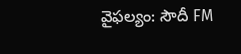వైఫల్యం: సౌదీ FM